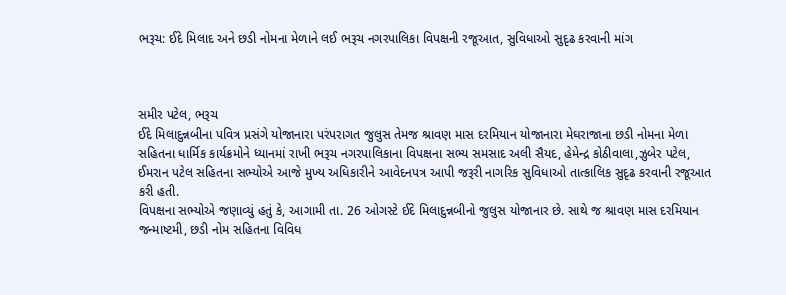ભરૂચ: ઈદે મિલાદ અને છડી નોમના મેળાને લઈ ભરૂચ નગરપાલિકા વિપક્ષની રજૂઆત, સુવિધાઓ સુદૃઢ કરવાની માંગ



સમીર પટેલ, ભરૂચ
ઈદે મિલાદુન્નબીના પવિત્ર પ્રસંગે યોજાનારા પરંપરાગત જુલુસ તેમજ શ્રાવણ માસ દરમિયાન યોજાનારા મેઘરાજાના છડી નોમના મેળા સહિતના ધાર્મિક કાર્યક્રમોને ધ્યાનમાં રાખી ભરૂચ નગરપાલિકાના વિપક્ષના સભ્ય સમસાદ અલી સૈયદ, હેમેન્દ્ર કોઠીવાલા,ઝુબેર પટેલ, ઈમરાન પટેલ સહિતના સભ્યોએ આજે મુખ્ય અધિકારીને આવેદનપત્ર આપી જરૂરી નાગરિક સુવિધાઓ તાત્કાલિક સુદૃઢ કરવાની રજૂઆત કરી હતી.
વિપક્ષના સભ્યોએ જણાવ્યું હતું કે, આગામી તા. 26 ઓગસ્ટે ઈદે મિલાદુન્નબીનો જુલુસ યોજાનાર છે. સાથે જ શ્રાવણ માસ દરમિયાન જન્માષ્ટમી, છડી નોમ સહિતના વિવિધ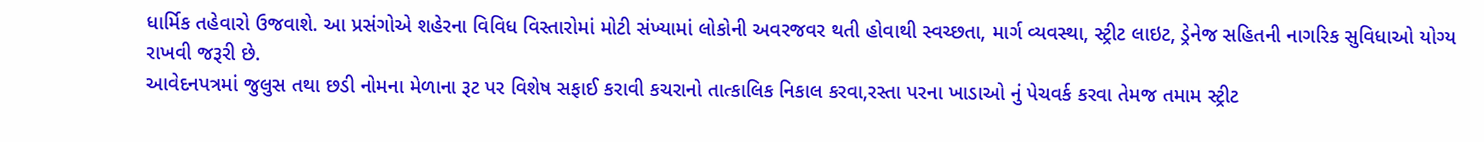ધાર્મિક તહેવારો ઉજવાશે. આ પ્રસંગોએ શહેરના વિવિધ વિસ્તારોમાં મોટી સંખ્યામાં લોકોની અવરજવર થતી હોવાથી સ્વચ્છતા, માર્ગ વ્યવસ્થા, સ્ટ્રીટ લાઇટ, ડ્રેનેજ સહિતની નાગરિક સુવિધાઓ યોગ્ય રાખવી જરૂરી છે.
આવેદનપત્રમાં જુલુસ તથા છડી નોમના મેળાના રૂટ પર વિશેષ સફાઈ કરાવી કચરાનો તાત્કાલિક નિકાલ કરવા,રસ્તા પરના ખાડાઓ નું પેચવર્ક કરવા તેમજ તમામ સ્ટ્રીટ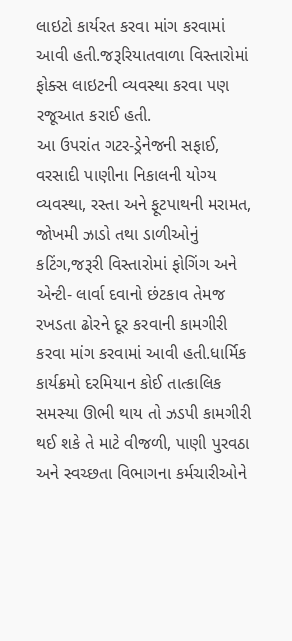લાઇટો કાર્યરત કરવા માંગ કરવામાં આવી હતી.જરૂરિયાતવાળા વિસ્તારોમાં ફોક્સ લાઇટની વ્યવસ્થા કરવા પણ રજૂઆત કરાઈ હતી.
આ ઉપરાંત ગટર-ડ્રેનેજની સફાઈ, વરસાદી પાણીના નિકાલની યોગ્ય વ્યવસ્થા, રસ્તા અને ફૂટપાથની મરામત, જોખમી ઝાડો તથા ડાળીઓનું કટિંગ,જરૂરી વિસ્તારોમાં ફોગિંગ અને એન્ટી- લાર્વા દવાનો છંટકાવ તેમજ રખડતા ઢોરને દૂર કરવાની કામગીરી કરવા માંગ કરવામાં આવી હતી.ધાર્મિક કાર્યક્રમો દરમિયાન કોઈ તાત્કાલિક સમસ્યા ઊભી થાય તો ઝડપી કામગીરી થઈ શકે તે માટે વીજળી, પાણી પુરવઠા અને સ્વચ્છતા વિભાગના કર્મચારીઓને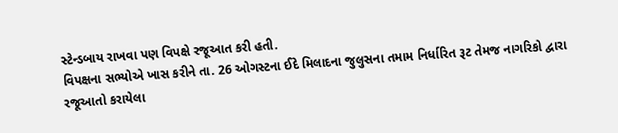સ્ટેન્ડબાય રાખવા પણ વિપક્ષે રજૂઆત કરી હતી.
વિપક્ષના સભ્યોએ ખાસ કરીને તા. 26 ઓગસ્ટના ઈદે મિલાદના જુલુસના તમામ નિર્ધારિત રૂટ તેમજ નાગરિકો દ્વારા રજૂઆતો કરાયેલા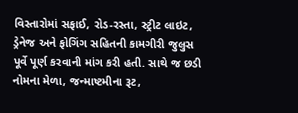વિસ્તારોમાં સફાઈ, રોડ-રસ્તા, સ્ટ્રીટ લાઇટ, ડ્રેનેજ અને ફોગિંગ સહિતની કામગીરી જુલુસ પૂર્વે પૂર્ણ કરવાની માંગ કરી હતી. સાથે જ છડી નોમના મેળા, જન્માષ્ટમીના રૂટ,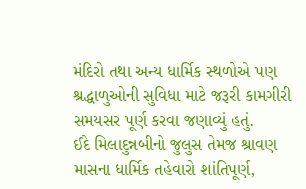મંદિરો તથા અન્ય ધાર્મિક સ્થળોએ પણ શ્રદ્ધાળુઓની સુવિધા માટે જરૂરી કામગીરી સમયસર પૂર્ણ કરવા જણાવ્યું હતું.
ઈદે મિલાદુન્નબીનો જુલુસ તેમજ શ્રાવણ માસના ધાર્મિક તહેવારો શાંતિપૂર્ણ,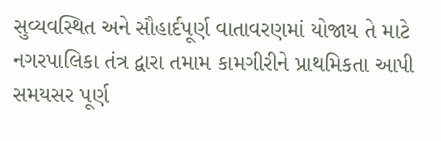સુવ્યવસ્થિત અને સૌહાર્દપૂર્ણ વાતાવરણમાં યોજાય તે માટે નગરપાલિકા તંત્ર દ્વારા તમામ કામગીરીને પ્રાથમિકતા આપી સમયસર પૂર્ણ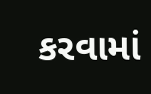કરવામાં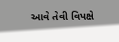આવે તેવી વિપક્ષે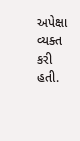અપેક્ષા વ્યક્ત કરી હતી.